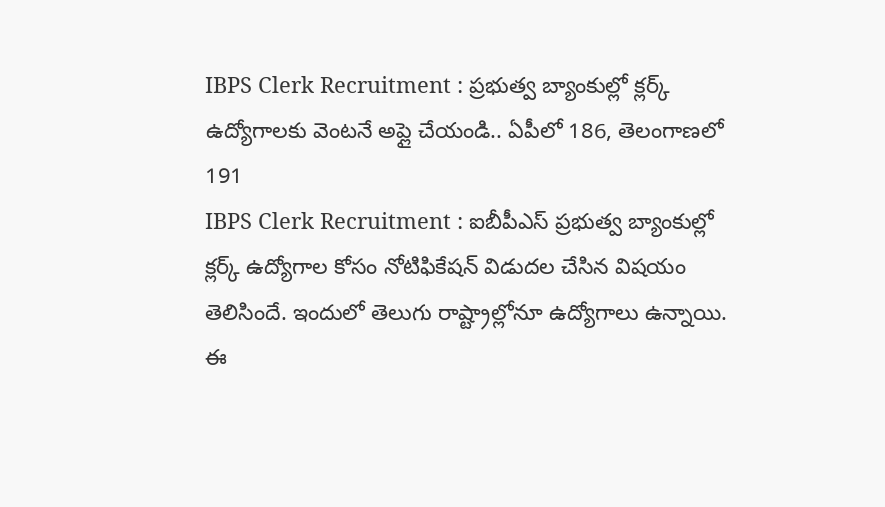IBPS Clerk Recruitment : ప్రభుత్వ బ్యాంకుల్లో క్లర్క్ ఉద్యోగాలకు వెంటనే అప్లై చేయండి.. ఏపీలో 186, తెలంగాణలో 191
IBPS Clerk Recruitment : ఐబీపీఎస్ ప్రభుత్వ బ్యాంకుల్లో క్లర్క్ ఉద్యోగాల కోసం నోటిఫికేషన్ విడుదల చేసిన విషయం తెలిసిందే. ఇందులో తెలుగు రాష్ట్రాల్లోనూ ఉద్యోగాలు ఉన్నాయి. ఈ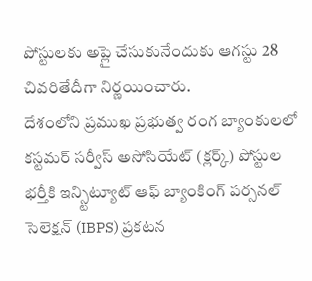పోస్టులకు అప్లై చేసుకునేందుకు ఆగస్టు 28 చివరితేదీగా నిర్ణయించారు.
దేశంలోని ప్రముఖ ప్రభుత్వ రంగ బ్యాంకులలో కస్టమర్ సర్వీస్ అసోసియేట్ (క్లర్క్) పోస్టుల భర్తీకి ఇన్స్టిట్యూట్ ఆఫ్ బ్యాంకింగ్ పర్సనల్ సెలెక్షన్ (IBPS) ప్రకటన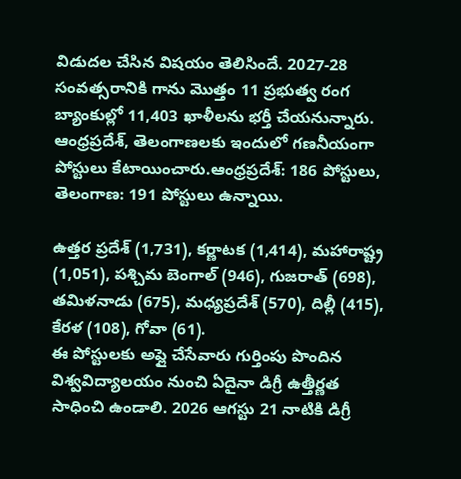విడుదల చేసిన విషయం తెలిసిందే. 2027-28 సంవత్సరానికి గాను మొత్తం 11 ప్రభుత్వ రంగ బ్యాంకుల్లో 11,403 ఖాళీలను భర్తీ చేయనున్నారు. ఆంధ్రప్రదేశ్, తెలంగాణలకు ఇందులో గణనీయంగా పోస్టులు కేటాయించారు.ఆంధ్రప్రదేశ్: 186 పోస్టులు, తెలంగాణ: 191 పోస్టులు ఉన్నాయి.

ఉత్తర ప్రదేశ్ (1,731), కర్ణాటక (1,414), మహారాష్ట్ర (1,051), పశ్చిమ బెంగాల్ (946), గుజరాత్ (698), తమిళనాడు (675), మధ్యప్రదేశ్ (570), దిల్లీ (415), కేరళ (108), గోవా (61).
ఈ పోస్టులకు అప్లై చేసేవారు గుర్తింపు పొందిన విశ్వవిద్యాలయం నుంచి ఏదైనా డిగ్రీ ఉత్తీర్ణత సాధించి ఉండాలి. 2026 ఆగస్టు 21 నాటికి డిగ్రీ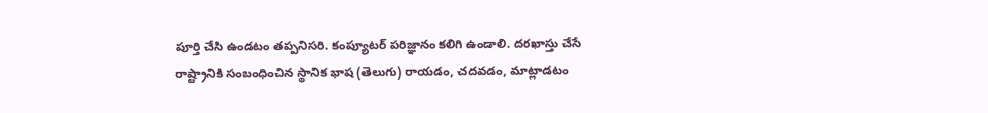పూర్తి చేసి ఉండటం తప్పనిసరి. కంప్యూటర్ పరిజ్ఞానం కలిగి ఉండాలి. దరఖాస్తు చేసే రాష్ట్రానికి సంబంధించిన స్థానిక భాష (తెలుగు) రాయడం, చదవడం, మాట్లాడటం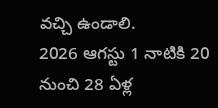వచ్చి ఉండాలి.
2026 ఆగస్టు 1 నాటికి 20 నుంచి 28 ఏళ్ల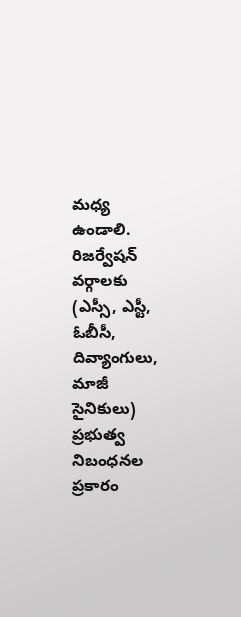మధ్య ఉండాలి. రిజర్వేషన్ వర్గాలకు (ఎస్సీ, ఎస్టీ, ఓబీసీ, దివ్యాంగులు, మాజీ సైనికులు) ప్రభుత్వ నిబంధనల ప్రకారం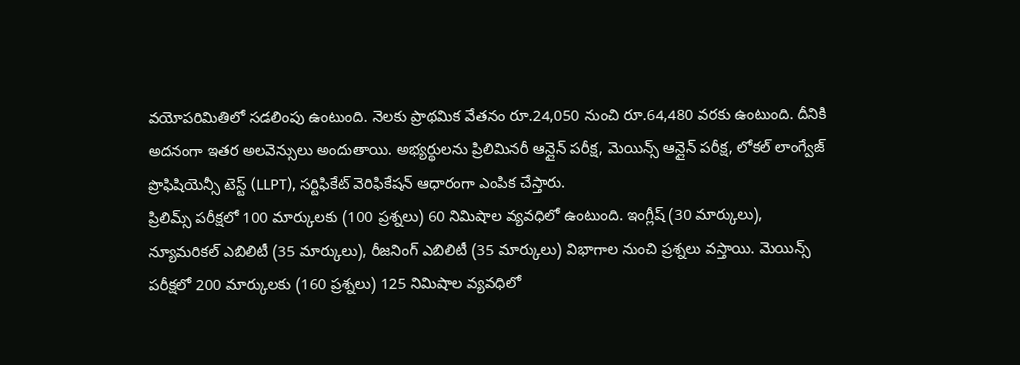వయోపరిమితిలో సడలింపు ఉంటుంది. నెలకు ప్రాథమిక వేతనం రూ.24,050 నుంచి రూ.64,480 వరకు ఉంటుంది. దీనికి అదనంగా ఇతర అలవెన్సులు అందుతాయి. అభ్యర్థులను ప్రిలిమినరీ ఆన్లైన్ పరీక్ష, మెయిన్స్ ఆన్లైన్ పరీక్ష, లోకల్ లాంగ్వేజ్ ప్రొఫిషియెన్సీ టెస్ట్ (LLPT), సర్టిఫికేట్ వెరిఫికేషన్ ఆధారంగా ఎంపిక చేస్తారు.
ప్రిలిమ్స్ పరీక్షలో 100 మార్కులకు (100 ప్రశ్నలు) 60 నిమిషాల వ్యవధిలో ఉంటుంది. ఇంగ్లీష్ (30 మార్కులు), న్యూమరికల్ ఎబిలిటీ (35 మార్కులు), రీజనింగ్ ఎబిలిటీ (35 మార్కులు) విభాగాల నుంచి ప్రశ్నలు వస్తాయి. మెయిన్స్ పరీక్షలో 200 మార్కులకు (160 ప్రశ్నలు) 125 నిమిషాల వ్యవధిలో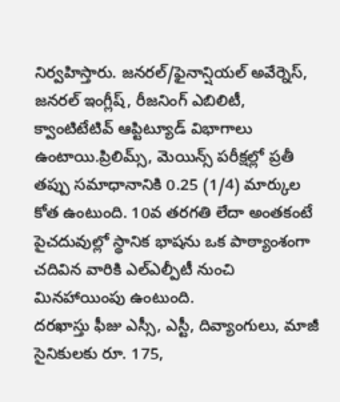నిర్వహిస్తారు. జనరల్/ఫైనాన్షియల్ అవేర్నెస్, జనరల్ ఇంగ్లీష్, రీజనింగ్ ఎబిలిటీ, క్వాంటిటేటివ్ ఆప్టిట్యూడ్ విభాగాలు ఉంటాయి.ప్రిలిమ్స్, మెయిన్స్ పరీక్షల్లో ప్రతీ తప్పు సమాధానానికి 0.25 (1/4) మార్కుల కోత ఉంటుంది. 10వ తరగతి లేదా అంతకంటే పైచదువుల్లో స్థానిక భాషను ఒక పాఠ్యాంశంగా చదివిన వారికి ఎల్ఎల్పీటీ నుంచి మినహాయింపు ఉంటుంది.
దరఖాస్తు ఫీజు ఎస్సీ, ఎస్టీ, దివ్యాంగులు, మాజీ సైనికులకు రూ. 175,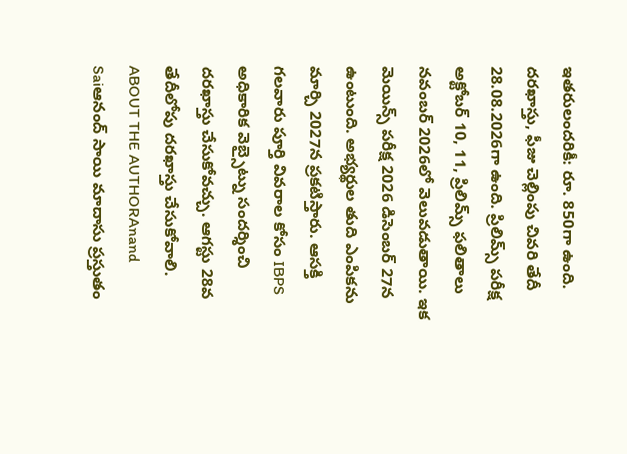ఇతరులందరికీ: రూ. 850గా ఉంది. దరఖాస్తు, ఫీజు చెల్లింపు చివరి తేదీ 28.08.2026గా ఉంది. ప్రిలిమ్స్ పరీక్ష అక్టోబర్ 10, 11, ప్రిలిమ్స్ ఫలితాలు నవంబర్ 2026లో వెలువడుతాయి. ఇక మెయిన్స్ పరీక్ష 2026 డిసెంబర్ 27న ఉంటుంది. అభ్యర్థుల తుది ఎంపికను మార్చి 2027న ప్రకటిస్తారు. ఆసక్తి గలవారు పూర్తి వివరాల కోసం IBPS అధికారిక వెబ్సైట్ను సందర్శించి దరఖాస్తు చేసుకోవచ్చు. ఆగస్టు 28వ తేదీలోపు దరఖాస్తు చేసుకోవాలి.
ABOUT THE AUTHORAnand Saiఆనంద్ సాయి మాదాసు ప్రస్తుతం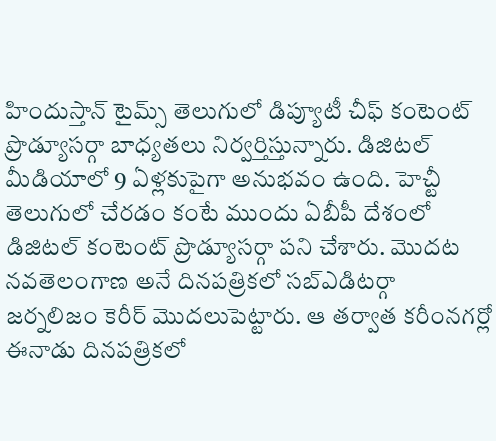హిందుస్తాన్ టైమ్స్ తెలుగులో డిప్యూటీ చీఫ్ కంటెంట్ ప్రొడ్యూసర్గా బాధ్యతలు నిర్వర్తిస్తున్నారు. డిజిటల్ మీడియాలో 9 ఏళ్లకుపైగా అనుభవం ఉంది. హెచ్టీ తెలుగులో చేరడం కంటే ముందు ఏబీపీ దేశంలో డిజిటల్ కంటెంట్ ప్రొడ్యూసర్గా పని చేశారు. మెుదట నవతెలంగాణ అనే దినపత్రికలో సబ్ఎడిటర్గా జర్నలిజం కెరీర్ మెుదలుపెట్టారు. ఆ తర్వాత కరీంనగర్లో ఈనాడు దినపత్రికలో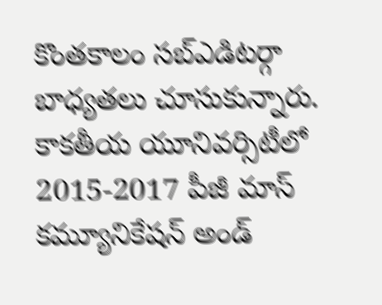కొంతకాలం సబ్ఎడిటర్గా బాధ్యతలు చూసుకున్నారు. కాకతీయ యూనివర్సిటీలో 2015-2017 పీజీ మాస్ కమ్యూనికేషన్ అండ్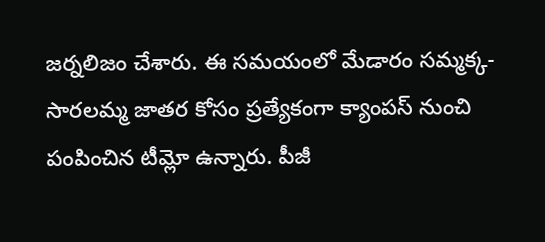జర్నలిజం చేశారు. ఈ సమయంలో మేడారం సమ్మక్క-సారలమ్మ జాతర కోసం ప్రత్యేకంగా క్యాంపస్ నుంచి పంపించిన టీమ్లో ఉన్నారు. పీజీ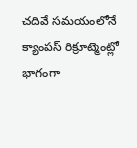చదివే సమయంలోనే క్యాంపస్ రిక్రూట్మెంట్లో భాగంగా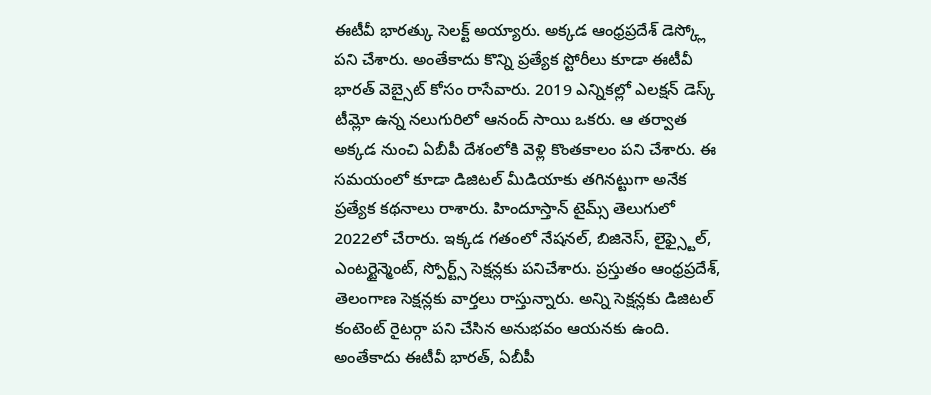ఈటీవీ భారత్కు సెలక్ట్ అయ్యారు. అక్కడ ఆంధ్రప్రదేశ్ డెస్క్లో పని చేశారు. అంతేకాదు కొన్ని ప్రత్యేక స్టోరీలు కూడా ఈటీవీ భారత్ వెబ్సైట్ కోసం రాసేవారు. 2019 ఎన్నికల్లో ఎలక్షన్ డెస్క్ టీమ్లో ఉన్న నలుగురిలో ఆనంద్ సాయి ఒకరు. ఆ తర్వాత అక్కడ నుంచి ఏబీపీ దేశంలోకి వెళ్లి కొంతకాలం పని చేశారు. ఈ సమయంలో కూడా డిజిటల్ మీడియాకు తగినట్టుగా అనేక ప్రత్యేక కథనాలు రాశారు. హిందూస్తాన్ టైమ్స్ తెలుగులో 2022లో చేరారు. ఇక్కడ గతంలో నేషనల్, బిజినెస్, లైఫ్స్టైల్, ఎంటర్టైన్మెంట్, స్పోర్ట్స్ సెక్షన్లకు పనిచేశారు. ప్రస్తుతం ఆంధ్రప్రదేశ్, తెలంగాణ సెక్షన్లకు వార్తలు రాస్తున్నారు. అన్ని సెక్షన్లకు డిజిటల్ కంటెంట్ రైటర్గా పని చేసిన అనుభవం ఆయనకు ఉంది. అంతేకాదు ఈటీవీ భారత్, ఏబీపీ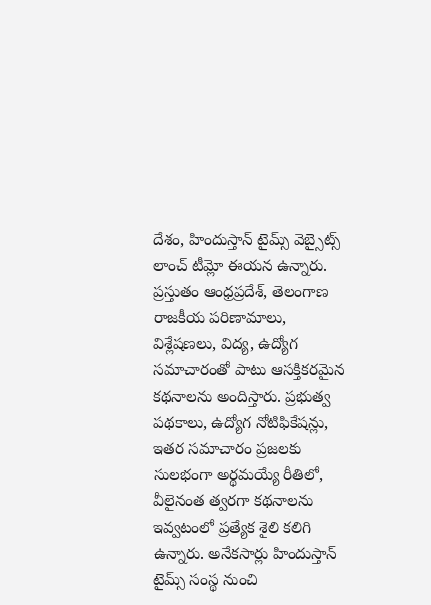దేశం, హిందుస్తాన్ టైమ్స్ వెబ్సైట్స్ లాంచ్ టీమ్లో ఈయన ఉన్నారు. ప్రస్తుతం ఆంధ్రప్రదేశ్, తెలంగాణ రాజకీయ పరిణామాలు, విశ్లేషణలు, విద్య, ఉద్యోగ సమాచారంతో పాటు ఆసక్తికరమైన కథనాలను అందిస్తారు. ప్రభుత్వ పథకాలు, ఉద్యోగ నోటిఫికేషన్లు, ఇతర సమాచారం ప్రజలకు సులభంగా అర్థమయ్యే రీతిలో, వీలైనంత త్వరగా కథనాలను ఇవ్వటంలో ప్రత్యేక శైలి కలిగి ఉన్నారు. అనేకసార్లు హిందుస్తాన్ టైమ్స్ సంస్థ నుంచి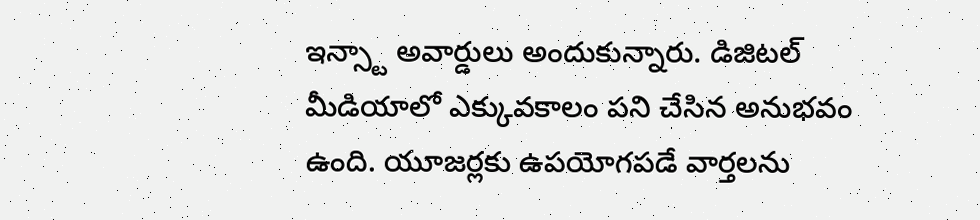ఇన్స్టా అవార్డులు అందుకున్నారు. డిజిటల్ మీడియాలో ఎక్కువకాలం పని చేసిన అనుభవం ఉంది. యూజర్లకు ఉపయోగపడే వార్తలను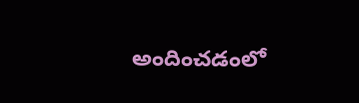అందించడంలో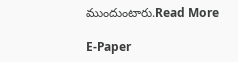ముందుంటారు.Read More

E-Paper